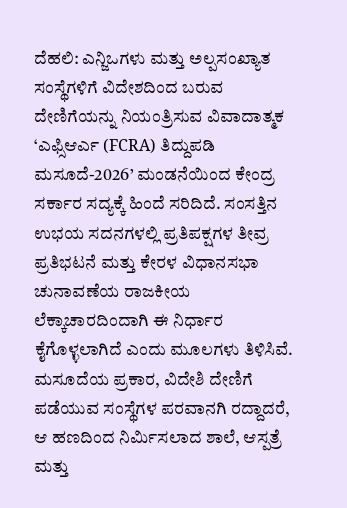ದೆಹಲಿ: ಎನ್ಜಿಒಗಳು ಮತ್ತು ಅಲ್ಪಸಂಖ್ಯಾತ ಸಂಸ್ಥೆಗಳಿಗೆ ವಿದೇಶದಿಂದ ಬರುವ ದೇಣಿಗೆಯನ್ನು ನಿಯಂತ್ರಿಸುವ ವಿವಾದಾತ್ಮಕ ‘ಎಫ್ಸಿಆರ್ಎ (FCRA) ತಿದ್ದುಪಡಿ ಮಸೂದೆ-2026’ ಮಂಡನೆಯಿಂದ ಕೇಂದ್ರ ಸರ್ಕಾರ ಸದ್ಯಕ್ಕೆ ಹಿಂದೆ ಸರಿದಿದೆ. ಸಂಸತ್ತಿನ ಉಭಯ ಸದನಗಳಲ್ಲಿ ಪ್ರತಿಪಕ್ಷಗಳ ತೀವ್ರ ಪ್ರತಿಭಟನೆ ಮತ್ತು ಕೇರಳ ವಿಧಾನಸಭಾ ಚುನಾವಣೆಯ ರಾಜಕೀಯ ಲೆಕ್ಕಾಚಾರದಿಂದಾಗಿ ಈ ನಿರ್ಧಾರ ಕೈಗೊಳ್ಳಲಾಗಿದೆ ಎಂದು ಮೂಲಗಳು ತಿಳಿಸಿವೆ.
ಮಸೂದೆಯ ಪ್ರಕಾರ, ವಿದೇಶಿ ದೇಣಿಗೆ ಪಡೆಯುವ ಸಂಸ್ಥೆಗಳ ಪರವಾನಗಿ ರದ್ದಾದರೆ, ಆ ಹಣದಿಂದ ನಿರ್ಮಿಸಲಾದ ಶಾಲೆ, ಆಸ್ಪತ್ರೆ ಮತ್ತು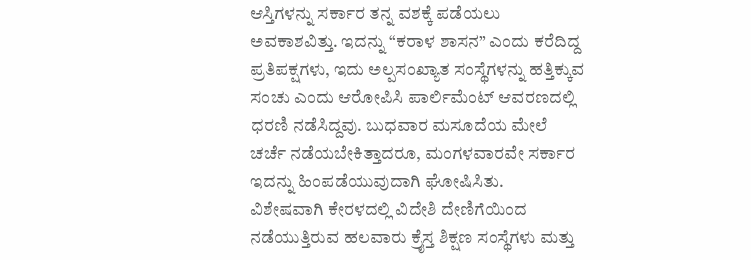ಆಸ್ತಿಗಳನ್ನು ಸರ್ಕಾರ ತನ್ನ ವಶಕ್ಕೆ ಪಡೆಯಲು ಅವಕಾಶವಿತ್ತು. ಇದನ್ನು “ಕರಾಳ ಶಾಸನ” ಎಂದು ಕರೆದಿದ್ದ ಪ್ರತಿಪಕ್ಷಗಳು, ಇದು ಅಲ್ಪಸಂಖ್ಯಾತ ಸಂಸ್ಥೆಗಳನ್ನು ಹತ್ತಿಕ್ಕುವ ಸಂಚು ಎಂದು ಆರೋಪಿಸಿ ಪಾರ್ಲಿಮೆಂಟ್ ಆವರಣದಲ್ಲಿ ಧರಣಿ ನಡೆಸಿದ್ದವು. ಬುಧವಾರ ಮಸೂದೆಯ ಮೇಲೆ ಚರ್ಚೆ ನಡೆಯಬೇಕಿತ್ತಾದರೂ, ಮಂಗಳವಾರವೇ ಸರ್ಕಾರ ಇದನ್ನು ಹಿಂಪಡೆಯುವುದಾಗಿ ಘೋಷಿಸಿತು.
ವಿಶೇಷವಾಗಿ ಕೇರಳದಲ್ಲಿ ವಿದೇಶಿ ದೇಣಿಗೆಯಿಂದ ನಡೆಯುತ್ತಿರುವ ಹಲವಾರು ಕ್ರೈಸ್ತ ಶಿಕ್ಷಣ ಸಂಸ್ಥೆಗಳು ಮತ್ತು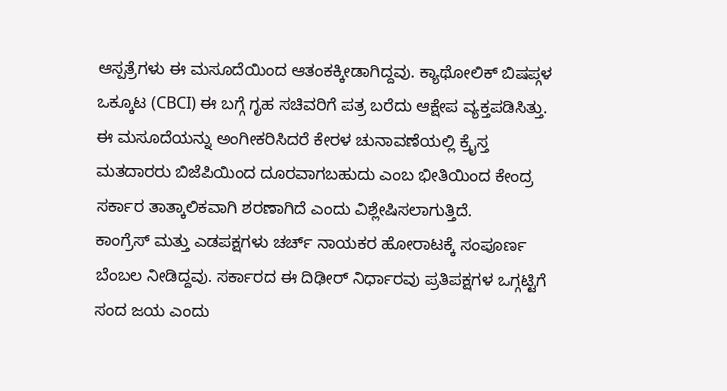ಆಸ್ಪತ್ರೆಗಳು ಈ ಮಸೂದೆಯಿಂದ ಆತಂಕಕ್ಕೀಡಾಗಿದ್ದವು. ಕ್ಯಾಥೋಲಿಕ್ ಬಿಷಪ್ಗಳ ಒಕ್ಕೂಟ (CBCI) ಈ ಬಗ್ಗೆ ಗೃಹ ಸಚಿವರಿಗೆ ಪತ್ರ ಬರೆದು ಆಕ್ಷೇಪ ವ್ಯಕ್ತಪಡಿಸಿತ್ತು. ಈ ಮಸೂದೆಯನ್ನು ಅಂಗೀಕರಿಸಿದರೆ ಕೇರಳ ಚುನಾವಣೆಯಲ್ಲಿ ಕ್ರೈಸ್ತ ಮತದಾರರು ಬಿಜೆಪಿಯಿಂದ ದೂರವಾಗಬಹುದು ಎಂಬ ಭೀತಿಯಿಂದ ಕೇಂದ್ರ ಸರ್ಕಾರ ತಾತ್ಕಾಲಿಕವಾಗಿ ಶರಣಾಗಿದೆ ಎಂದು ವಿಶ್ಲೇಷಿಸಲಾಗುತ್ತಿದೆ.
ಕಾಂಗ್ರೆಸ್ ಮತ್ತು ಎಡಪಕ್ಷಗಳು ಚರ್ಚ್ ನಾಯಕರ ಹೋರಾಟಕ್ಕೆ ಸಂಪೂರ್ಣ ಬೆಂಬಲ ನೀಡಿದ್ದವು. ಸರ್ಕಾರದ ಈ ದಿಢೀರ್ ನಿರ್ಧಾರವು ಪ್ರತಿಪಕ್ಷಗಳ ಒಗ್ಗಟ್ಟಿಗೆ ಸಂದ ಜಯ ಎಂದು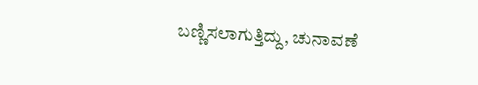ಬಣ್ಣಿಸಲಾಗುತ್ತಿದ್ದು, ಚುನಾವಣೆ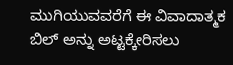ಮುಗಿಯುವವರೆಗೆ ಈ ವಿವಾದಾತ್ಮಕ ಬಿಲ್ ಅನ್ನು ಅಟ್ಟಕ್ಕೇರಿಸಲು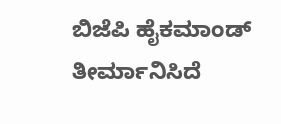ಬಿಜೆಪಿ ಹೈಕಮಾಂಡ್ ತೀರ್ಮಾನಿಸಿದೆ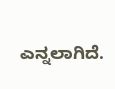ಎನ್ನಲಾಗಿದೆ.